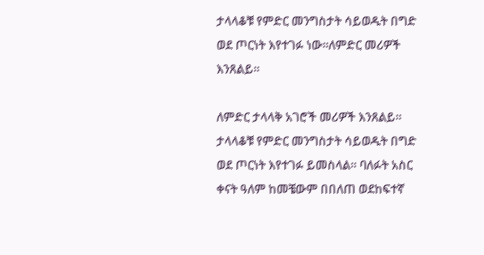ታላላቆቹ የምድር መንግስታት ሳይወዱት በግድ ወደ ጦርነት እየተገፉ ነው።ለምድር መሪዎች እንጸልይ።

ለምድር ታላላቅ አገሮች መሪዎች እንጸልይ። ታላላቆቹ የምድር መንግስታት ሳይወዱት በግድ ወደ ጦርነት እየተገፉ ይመስላል። ባለፉት አስር ቀናት ዓለም ከመቼውም በበለጠ ወደከፍተኛ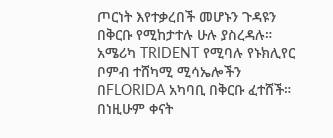ጦርነት እየተቃረበች መሆኑን ጉዳዩን በቅርቡ የሚከታተሉ ሁሉ ያስረዳሉ። አሜሪካ TRIDENT የሚባሉ የኑክሊየር ቦምብ ተሸካሚ ሚሳኤሎችን በFLORIDA አካባቢ በቅርቡ ፈተሸች። በነዚሁም ቀናት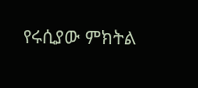የሩሲያው ምክትል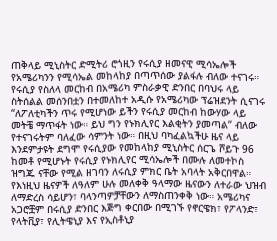ጠቅላይ ሚኒስትር ድሚትሪ ሮጎዚን የሩሲያ ዘመናዊ ሚሳኤሎች የአሜሪካንን የሚሳኤል መከላከያ በጣጥሰው ያልፋሉ ብለው ተናገሩ። የሩሲያ የስለላ መርከብ በአሜሪካ ምስራቃዊ ድንበር በባህሩ ላይ ስትሰልል መሰንበቷን በተመለከተ አዲሱ የአሜሪካው ፕሬዝደንት ሲናገሩ “ለፖለቲካችን ጥሩ የሚሆነው ይችን የሩሲያ መርከብ ከውሃው ላይ መትቼ ማጥፋት ነው። ይህ ግን የኑክሊየር እልቂትን ያመጣል” ብለው የተናገሩትም ባለፈው ሳምንት ነው። በዚህ ባካፈልኳችሁ ዜና ላይ እንደምታዩት ደግሞ የሩሲያው የመከላከያ ሚኒስትር ሰርጌ ሾይጉ 96 ከመቶ የሚሆኑት የሩሲያ የኑክሊየር ሚሳኤሎች በሙሉ ለመተኮስ ዝግጁ ናቸው የሚል ዘገባን ለሩሲያ ምክር ቤት አባላት አቅርበዋል። የእነዚህ ዜናዎች ለዓለም ሁሉ መለቀቅ ዓላማው ዜናውን ለተራው ህዝብ ለማድረስ ሳይሆን፣ ባላንጣዎቻቸውን ለማስጠንቀቅ ነው። አሜሪካና አጋሮቿም በሩሲያ ድንበር እጅግ ቀርበው በሚገኙ የኖርዌክ፣ የፖላንድ፣ የላትቪያ፣ የሊትዌኒያ እና የኢስቶኒያ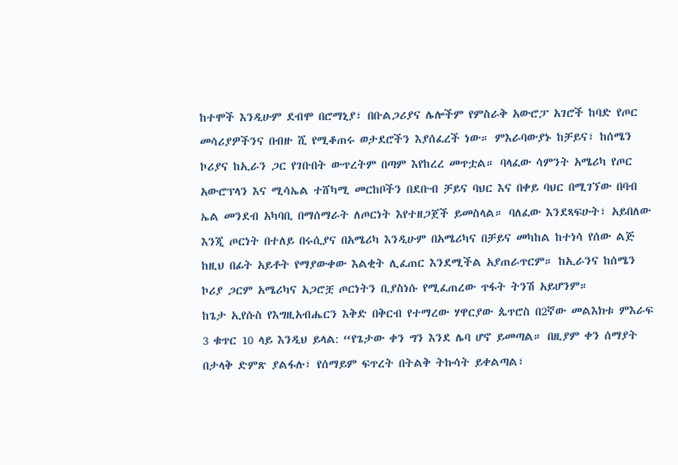ከተሞች እንዲሁም ደብሞ በሮማኒያ፣ በቡልጋሪያና ሌሎችም የምስራቅ አውሮፓ አገሮች ከባድ የጦር መሳሪያዎችንና በብዙ ሺ የሚቆጠሩ ወታደሮችን እያሰፈረች ነው። ምእራባውያኑ ከቻይና፣ ከሰሜን ኮሪያና ከኢራን ጋር የገቡበት ውጥረትም በጣም እየከረረ መጥቷል። ባላፈው ሳምንት አሜሪካ የጦር አውሮፕላን እና ሚሳኤል ተሸካሚ መርከቦችን በደቡብ ቻይና ባህር እና በቀይ ባህር በሚገኘው በባብ ኤል መንደብ አካባቢ በማሰማራት ለጦርነት እየተዘጋጀች ይመስላል። ባለፈው እንደጻፍሁት፣ አይበለው እንጂ ጦርነት በተለይ በሩሲያና በአሜሪካ እንዲሁም በአሜሪካና በቻይና መካከል ከተነሳ የሰው ልጅ ከዚህ በፊት አይቶት የማያውቀው እልቂት ሊፈጠር እንደሚችል አያጠራጥርም። ከኢራንና ከሰሜን ኮሪያ ጋርም አሜሪካና አጋሮቿ ጦርነትን ቢያስነሱ የሚፈጠረው ጥፋት ትንሽ አይሆንም።
ከጌታ ኢየሱስ የእግዚአብሔርን እቅድ በቅርብ የተማረው ሃዋርያው ጴጥሮስ በ2ኛው መልእክቱ ምእራፍ 3 ቁጥር 10 ላይ እንዲህ ይላል: “የጌታው ቀን ግን እንደ ሌባ ሆኖ ይመጣል። በዚያም ቀን ሰማያት በታላቅ ድምጽ ያልፋሉ፣ የሰማይም ፍጥረት በትልቅ ትኩሳት ይቀልጣል፣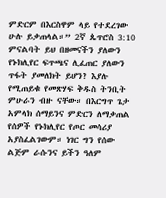ምድርም በእርስዋም ላይ የተደረገው ሁሉ ይቃጠላል።” 2ኛ ጴጥሮስ 3:10 ምናልባት ይህ በዘመናችን ያለውን የኑክሊየር ፍጥጫና ሊፈጠር ያለውን ጥፋት ያመለክት ይሆን? እያሉ የሚጠይቁ የመጽሃፍ ቅዱስ ትንቢት ምሁራን ብዙ ናቸው። በእርግጥ ጌታ አምላክ ሰማይንና ምድርን ለማቃጠል የሰዎች የኑክሊየር የጦር መሳሪያ አያስፈልገውም። ነገር ግን የሰው ልጅም ራሱንና ይችን ዓለም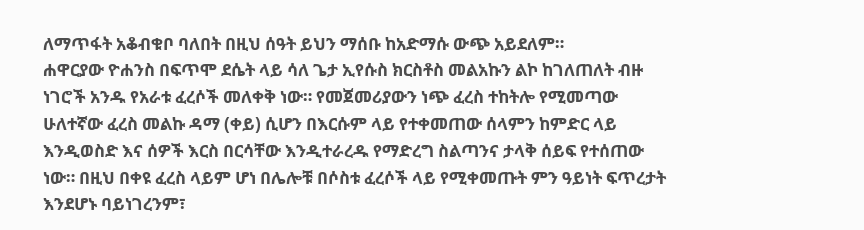ለማጥፋት አቆብቁቦ ባለበት በዚህ ሰዓት ይህን ማሰቡ ከአድማሱ ውጭ አይደለም።
ሐዋርያው ዮሐንስ በፍጥሞ ደሴት ላይ ሳለ ጌታ ኢየሱስ ክርስቶስ መልአኩን ልኮ ከገለጠለት ብዙ ነገሮች አንዱ የአራቱ ፈረሶች መለቀቅ ነው። የመጀመሪያውን ነጭ ፈረስ ተከትሎ የሚመጣው ሁለተኛው ፈረስ መልኩ ዳማ (ቀይ) ሲሆን በእርሱም ላይ የተቀመጠው ሰላምን ከምድር ላይ እንዲወስድ እና ሰዎች እርስ በርሳቸው እንዲተራረዱ የማድረግ ስልጣንና ታላቅ ሰይፍ የተሰጠው ነው። በዚህ በቀዩ ፈረስ ላይም ሆነ በሌሎቹ በሶስቱ ፈረሶች ላይ የሚቀመጡት ምን ዓይነት ፍጥረታት እንደሆኑ ባይነገረንም፣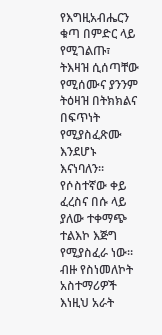የእግዚአብሔርን ቁጣ በምድር ላይ የሚገልጡ፣ ትእዛዝ ሲሰጣቸው የሚሰሙና ያንንም ትዕዛዝ በትክክልና በፍጥነት የሚያስፈጽሙ እንደሆኑ እናነባለን። የሶስተኛው ቀይ ፈረስና በሱ ላይ ያለው ተቀማጭ ተልእኮ እጅግ የሚያስፈራ ነው። ብዙ የስነመለኮት አስተማሪዎች እነዚህ አራት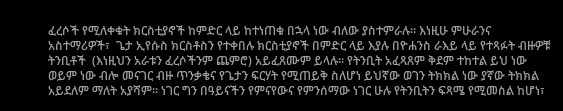ፈረሶች የሚለቀቁት ክርስቲያኖች ከምድር ላይ ከተነጠቁ በኋላ ነው ብለው ያስተምራሉ። እነዚሁ ምሁራንና አስተማሪዎች፣  ጌታ ኢየሱስ ክርስቶስን የተቀበሉ ክርስቲያኖች በምድር ላይ እያሉ በዮሐንስ ራእይ ላይ የተጻፉት ብዙዎቹ ትንቢቶች  (እነዚህን አራቱን ፈረሶችንም ጨምሮ) አይፈጸሙም ይላሉ። የትንቢት አፈጻጸም ቅደም ተከተል ይህ ነው ወይም ነው ብሎ መናገር ብዙ ጥንቃቄና የጌታን ፍርሃት የሚጠይቅ ስለሆነ ይህኛው ወገን ትክክል ነው ያኛው ትክክል አይደለም ማለት አያሻም። ነገር ግን በዓይናችን የምናየውና የምንሰማው ነገር ሁሉ የትንቢትን ፍጻሜ የሚመስል ከሆነ፣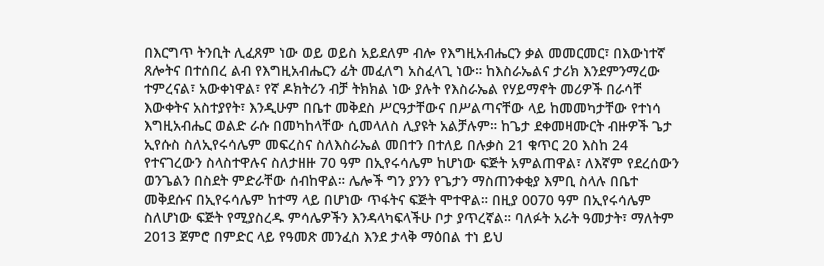በእርግጥ ትንቢት ሊፈጸም ነው ወይ ወይስ አይደለም ብሎ የእግዚአብሔርን ቃል መመርመር፣ በእውነተኛ ጸሎትና በተሰበረ ልብ የእግዚአብሔርን ፊት መፈለግ አስፈላጊ ነው። ከእስራኤልና ታሪክ እንደምንማረው ተምረናል፣ አውቀነዋል፣ የኛ ዶክትሪን ብቻ ትክክል ነው ያሉት የእስራኤል የሃይማኖት መሪዎች በራሳቸ እውቀትና አስተያየት፣ እንዲሁም በቤተ መቅደስ ሥርዓታቸውና በሥልጣናቸው ላይ ከመመካታቸው የተነሳ እግዚአብሔር ወልድ ራሱ በመካከላቸው ሲመላለስ ሊያዩት አልቻሉም። ከጌታ ደቀመዛሙርት ብዙዎች ጌታ ኢየሱስ ስለኢየሩሳሌም መፍረስና ስለእስራኤል መበተን በተለይ በሉቃስ 21 ቁጥር 20 እስከ 24 የተናገረውን ስላስተዋሉና ስለታዘዙ 70 ዓም በኢየሩሳሌም ከሆነው ፍጅት አምልጠዋል፣ ለእኛም የደረሰውን ወንጌልን በስደት ምድራቸው ሰብከዋል። ሌሎች ግን ያንን የጌታን ማስጠንቀቂያ እምቢ ስላሉ በቤተ መቅደሱና በኢየሩሳሌም ከተማ ላይ በሆነው ጥፋትና ፍጅት ሞተዋል። በዚያ 0070 ዓም በኢየሩሳሌም ስለሆነው ፍጅት የሚያስረዱ ምሳሌዎችን እንዳላካፍላችሁ ቦታ ያጥረኛል። ባለፉት አራት ዓመታት፣ ማለትም 2013 ጀምሮ በምድር ላይ የዓመጽ መንፈስ እንደ ታላቅ ማዕበል ተነ ይህ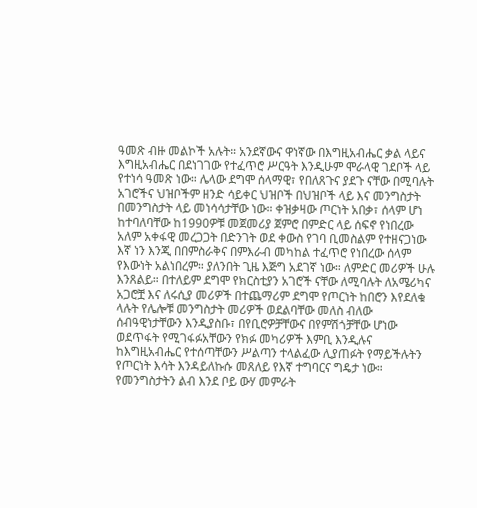ዓመጽ ብዙ መልኮች አሉት። አንደኛውና ዋነኛው በእግዚአብሔር ቃል ላይና እግዚአብሔር በደነገገው የተፈጥሮ ሥርዓት እንዲሁም ሞራላዊ ገደቦች ላይ የተነሳ ዓመጽ ነው። ሌላው ደግሞ ሰላማዊ፣ የበለጸጉና ያደጉ ናቸው በሚባሉት አገሮችና ህዝቦችም ዘንድ ሳይቀር ህዝቦች በህዝቦች ላይ እና መንግስታት በመንግስታት ላይ መነሳሳታቸው ነው። ቀዝቃዛው ጦርነት አበቃ፣ ሰላም ሆነ ከተባለባቸው ከ1990ዎቹ መጀመሪያ ጀምሮ በምድር ላይ ሰፍኖ የነበረው አለም አቀፋዊ መረጋጋት በድንገት ወደ ቀውስ የገባ ቢመስልም የተዘናጋነው እኛ ነን እንጂ በበምስራቅና በምእራብ መካከል ተፈጥሮ የነበረው ሰላም የእውነት አልነበረም። ያለንበት ጊዜ እጅግ አደገኛ ነው። ለምድር መሪዎች ሁሉ እንጸልይ። በተለይም ደግሞ የክርስቲያን አገሮች ናቸው ለሚባሉት ለአሜሪካና አጋሮቿ እና ለሩሲያ መሪዎች በተጨማሪም ደግሞ የጦርነት ከበሮን እየደለቁ ላሉት የሌሎቹ መንግስታት መሪዎች ወደልባቸው መለስ ብለው ሰብዓዊነታቸውን እንዲያስቡ፣ በየቢሮዎቻቸውና በየምሽጎቻቸው ሆነው ወደጥፋት የሚገፋፉአቸውን የክፉ መካሪዎች እምቢ እንዲሉና ከእግዚአብሔር የተሰጣቸውን ሥልጣን ተላልፈው ሊያጠፉት የማይችሉትን የጦርነት እሳት እንዳይለኩሱ መጸለይ የእኛ ተግባርና ግዴታ ነው። የመንግስታትን ልብ እንደ ቦይ ውሃ መምራት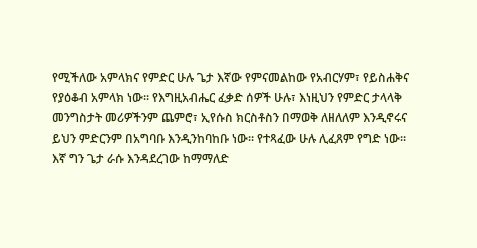የሚችለው አምላክና የምድር ሁሉ ጌታ እኛው የምናመልከው የአብርሃም፣ የይስሐቅና የያዕቆብ አምላክ ነው። የእግዚአብሔር ፈቃድ ሰዎች ሁሉ፣ እነዚህን የምድር ታላላቅ መንግስታት መሪዎችንም ጨምሮ፣ ኢየሱስ ክርስቶስን በማወቅ ለዘለለም እንዲኖሩና ይህን ምድርንም በአግባቡ እንዲንከባከቡ ነው። የተጻፈው ሁሉ ሊፈጸም የግድ ነው። እኛ ግን ጌታ ራሱ እንዳደረገው ከማማለድ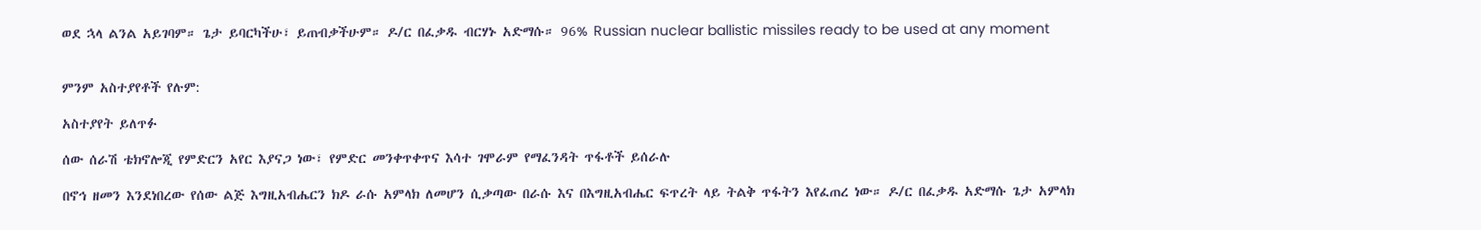ወደ ኋላ ልንል አይገባም። ጌታ ይባርካችሁ፣ ይጠብቃችሁም። ዶ/ር በፈቃዱ ብርሃኑ አድማሱ። 96% Russian nuclear ballistic missiles ready to be used at any moment


ምንም አስተያየቶች የሉም:

አስተያየት ይለጥፉ

ሰው ሰራሽ ቴክኖሎጂ የምድርን አየር እያናጋ ነው፣ የምድር መንቀጥቀጥና እሳተ ገሞራም የማፈንዳት ጥፋቶች ይሰራሉ

በኖኅ ዘመን እንደነበረው የሰው ልጅ እግዚአብሔርን ክዶ ራሱ አምላክ ለመሆን ሲቃጣው በራሱ እና በእግዚአብሔር ፍጥረት ላይ ትልቅ ጥፋትን እየፈጠረ ነው። ዶ/ር በፈቃዱ አድማሱ ጌታ አምላክ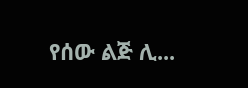የሰው ልጅ ሊ...